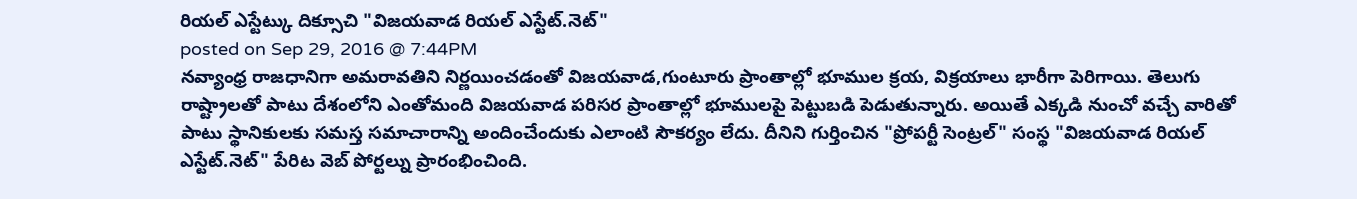రియల్ ఎస్టేట్కు దిక్సూచి "విజయవాడ రియల్ ఎస్టేట్.నెట్"
posted on Sep 29, 2016 @ 7:44PM
నవ్యాంధ్ర రాజధానిగా అమరావతిని నిర్ణయించడంతో విజయవాడ,గుంటూరు ప్రాంతాల్లో భూముల క్రయ, విక్రయాలు భారీగా పెరిగాయి. తెలుగు రాష్ట్రాలతో పాటు దేశంలోని ఎంతోమంది విజయవాడ పరిసర ప్రాంతాల్లో భూములపై పెట్టుబడి పెడుతున్నారు. అయితే ఎక్కడి నుంచో వచ్చే వారితో పాటు స్థానికులకు సమస్త సమాచారాన్ని అందించేందుకు ఎలాంటి సౌకర్యం లేదు. దీనిని గుర్తించిన "ప్రోపర్టీ సెంట్రల్" సంస్థ "విజయవాడ రియల్ ఎస్టేట్.నెట్" పేరిట వెబ్ పోర్టల్ను ప్రారంభించింది.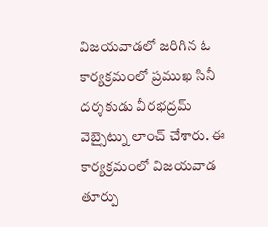విజయవాడలో జరిగిన ఓ కార్యక్రమంలో ప్రముఖ సినీ దర్శకుడు వీరభద్రమ్ వెబ్సైట్ను లాంచ్ చేశారు. ఈ కార్యక్రమంలో విజయవాడ తూర్పు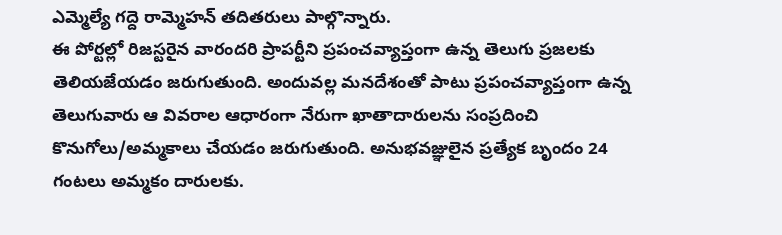ఎమ్మెల్యే గద్దె రామ్మెహన్ తదితరులు పాల్గొన్నారు.
ఈ పోర్టల్లో రిజస్టరైన వారందరి ప్రాపర్టీని ప్రపంచవ్యాప్తంగా ఉన్న తెలుగు ప్రజలకు తెలియజేయడం జరుగుతుంది. అందువల్ల మనదేశంతో పాటు ప్రపంచవ్యాప్తంగా ఉన్న తెలుగువారు ఆ వివరాల ఆధారంగా నేరుగా ఖాతాదారులను సంప్రదించి కొనుగోలు/అమ్మకాలు చేయడం జరుగుతుంది. అనుభవజ్ఞులైన ప్రత్యేక బృందం 24 గంటలు అమ్మకం దారులకు.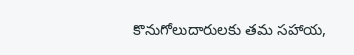కొనుగోలుదారులకు తమ సహాయ,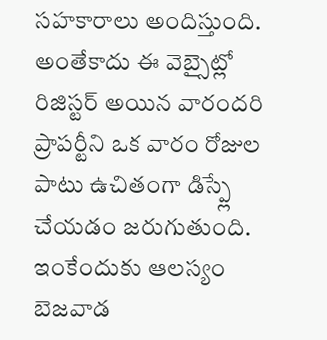సహకారాలు అందిస్తుంది. అంతేకాదు ఈ వెబ్సైట్లో రిజిస్టర్ అయిన వారందరి ప్రాపర్టీని ఒక వారం రోజుల పాటు ఉచితంగా డిస్ప్లే చేయడం జరుగుతుంది. ఇంకేందుకు ఆలస్యం బెజవాడ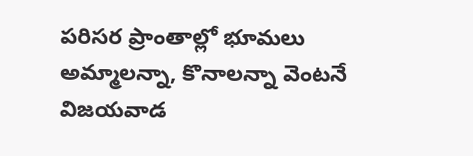పరిసర ప్రాంతాల్లో భూమలు అమ్మాలన్నా, కొనాలన్నా వెంటనే విజయవాడ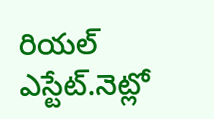రియల్ ఎస్టేట్.నెట్లో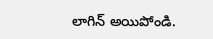లాగిన్ అయిపోండి.